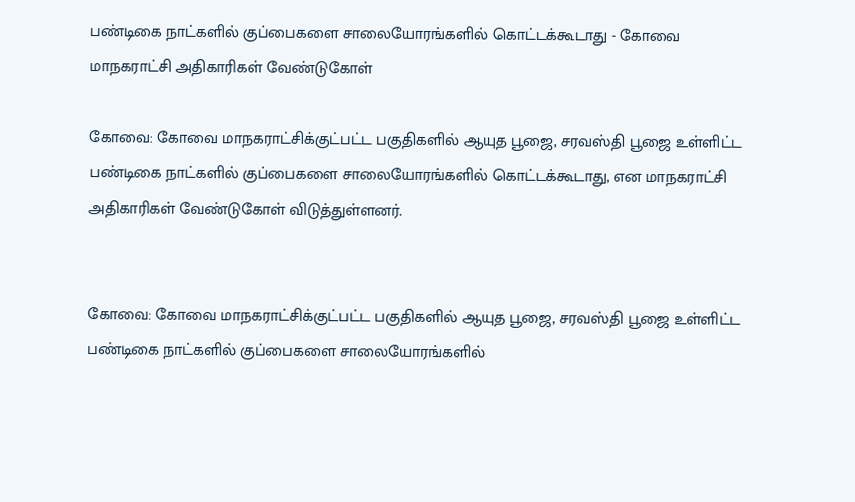பண்டிகை நாட்களில் குப்பைகளை சாலையோரங்களில் கொட்டக்கூடாது - கோவை மாநகராட்சி அதிகாரிகள் வேண்டுகோள்

கோவை: கோவை மாநகராட்சிக்குட்பட்ட பகுதிகளில் ஆயுத பூஜை, சரவஸ்தி பூஜை உள்ளிட்ட பண்டிகை நாட்களில் குப்பைகளை சாலையோரங்களில் கொட்டக்கூடாது, என மாநகராட்சி அதிகாரிகள் வேண்டுகோள் விடுத்துள்ளனர்.


கோவை: கோவை மாநகராட்சிக்குட்பட்ட பகுதிகளில் ஆயுத பூஜை, சரவஸ்தி பூஜை உள்ளிட்ட பண்டிகை நாட்களில் குப்பைகளை சாலையோரங்களில்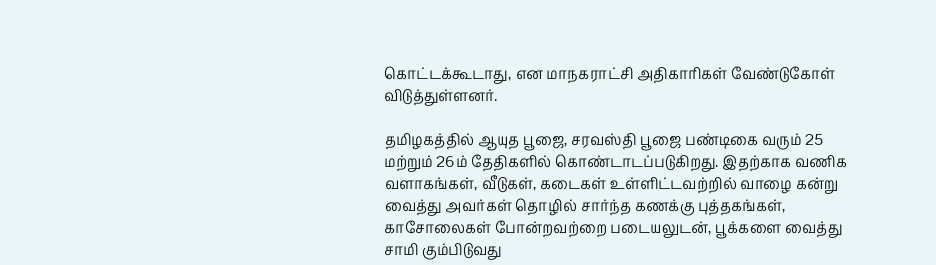கொட்டக்கூடாது, என மாநகராட்சி அதிகாரிகள் வேண்டுகோள் விடுத்துள்ளனர்.

தமிழகத்தில் ஆயுத பூஜை, சரவஸ்தி பூஜை பண்டிகை வரும் 25 மற்றும் 26ம் தேதிகளில் கொண்டாடப்படுகிறது. இதற்காக வணிக வளாகங்கள், வீடுகள், கடைகள் உள்ளிட்டவற்றில் வாழை கன்று வைத்து அவர்கள் தொழில் சார்ந்த கணக்கு புத்தகங்கள், காசோலைகள் போன்றவற்றை படையலுடன், பூக்களை வைத்து சாமி கும்பிடுவது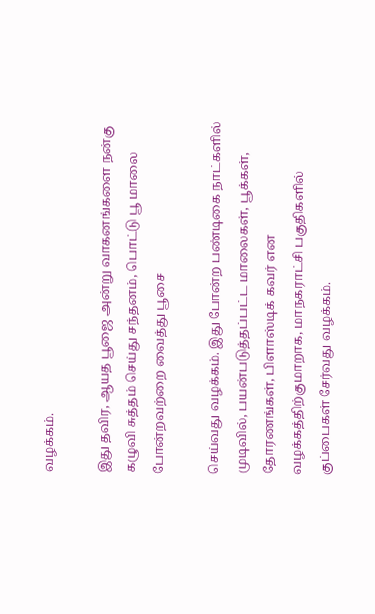வழக்கம்.

இது தவிர, ஆயத பூஜை அன்று வாகனங்களை நன்கு கழுவி சுத்தம் செய்து சந்தனம், பொட்டு பூ மாலை போன்றவற்றை வைத்து பூசை

செய்வது வழக்கம். இது போன்ற பண்டிகை நாட்களில் முடிவில், பயன்படுத்தப்பட்ட மாலைகள், பூக்கள், தோரணங்கள், பிளாஸ்டிக் கவர் என வழக்கத்திற்குமாறாக, மாநகராட்சி பகுதிகளில் குப்பைகள் சேர்வது வழக்கம்.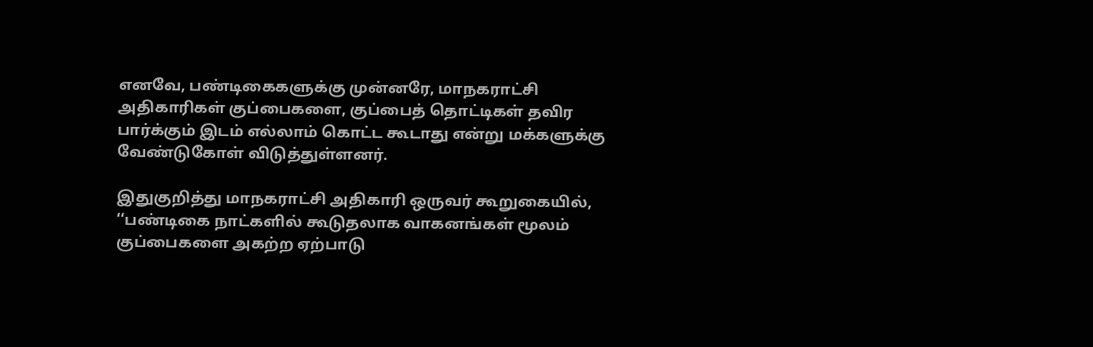எனவே, பண்டிகைகளுக்கு முன்னரே, மாநகராட்சி அதிகாரிகள் குப்பைகளை, குப்பைத் தொட்டிகள் தவிர பார்க்கும் இடம் எல்லாம் கொட்ட கூடாது என்று மக்களுக்கு வேண்டுகோள் விடுத்துள்ளனர்.

இதுகுறித்து மாநகராட்சி அதிகாரி ஒருவர் கூறுகையில், ‘‘பண்டிகை நாட்களில் கூடுதலாக வாகனங்கள் மூலம் குப்பைகளை அகற்ற ஏற்பாடு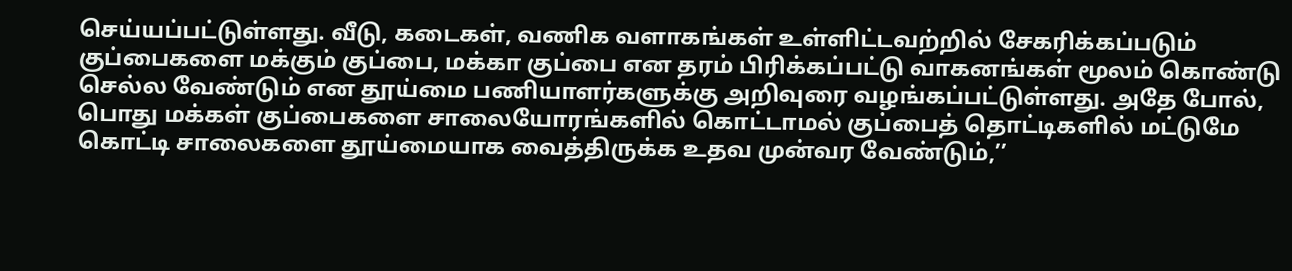செய்யப்பட்டுள்ளது. வீடு, கடைகள், வணிக வளாகங்கள் உள்ளிட்டவற்றில் சேகரிக்கப்படும் குப்பைகளை மக்கும் குப்பை, மக்கா குப்பை என தரம் பிரிக்கப்பட்டு வாகனங்கள் மூலம் கொண்டு செல்ல வேண்டும் என தூய்மை பணியாளர்களுக்கு அறிவுரை வழங்கப்பட்டுள்ளது. அதே போல், பொது மக்கள் குப்பைகளை சாலையோரங்களில் கொட்டாமல் குப்பைத் தொட்டிகளில் மட்டுமே கொட்டி சாலைகளை தூய்மையாக வைத்திருக்க உதவ முன்வர வேண்டும்,’’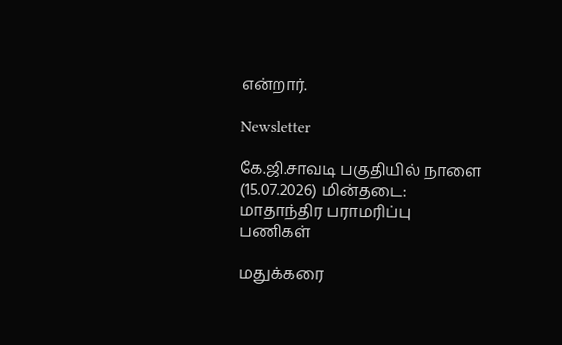என்றார்.

Newsletter

கே.ஜி.சாவடி பகுதியில் நாளை (15.07.2026) மின்தடை: மாதாந்திர பராமரிப்பு பணிகள்

மதுக்கரை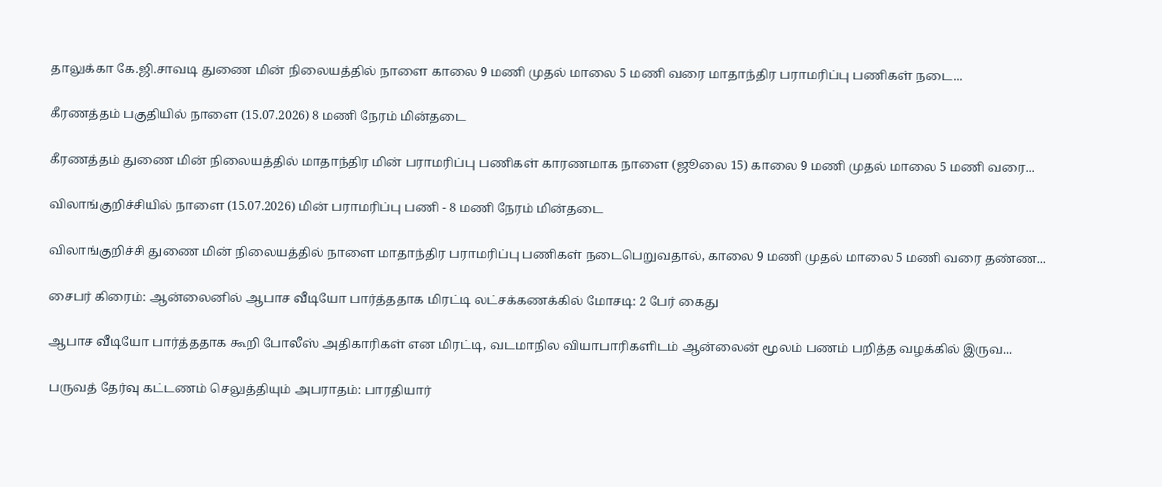தாலுக்கா கே.ஜி.சாவடி துணை மின் நிலையத்தில் நாளை காலை 9 மணி முதல் மாலை 5 மணி வரை மாதாந்திர பராமரிப்பு பணிகள் நடை...

கீரணத்தம் பகுதியில் நாளை (15.07.2026) 8 மணி நேரம் மின்தடை

கீரணத்தம் துணை மின் நிலையத்தில் மாதாந்திர மின் பராமரிப்பு பணிகள் காரணமாக நாளை (ஜூலை 15) காலை 9 மணி முதல் மாலை 5 மணி வரை...

விலாங்குறிச்சியில் நாளை (15.07.2026) மின் பராமரிப்பு பணி - 8 மணி நேரம் மின்தடை

விலாங்குறிச்சி துணை மின் நிலையத்தில் நாளை மாதாந்திர பராமரிப்பு பணிகள் நடைபெறுவதால், காலை 9 மணி முதல் மாலை 5 மணி வரை தண்ண...

சைபர் கிரைம்: ஆன்லைனில் ஆபாச வீடியோ பார்த்ததாக மிரட்டி லட்சக்கணக்கில் மோசடி: 2 பேர் கைது

ஆபாச வீடியோ பார்த்ததாக கூறி போலீஸ் அதிகாரிகள் என மிரட்டி, வடமாநில வியாபாரிகளிடம் ஆன்லைன் மூலம் பணம் பறித்த வழக்கில் இருவ...

பருவத் தேர்வு கட்டணம் செலுத்தியும் அபராதம்: பாரதியார்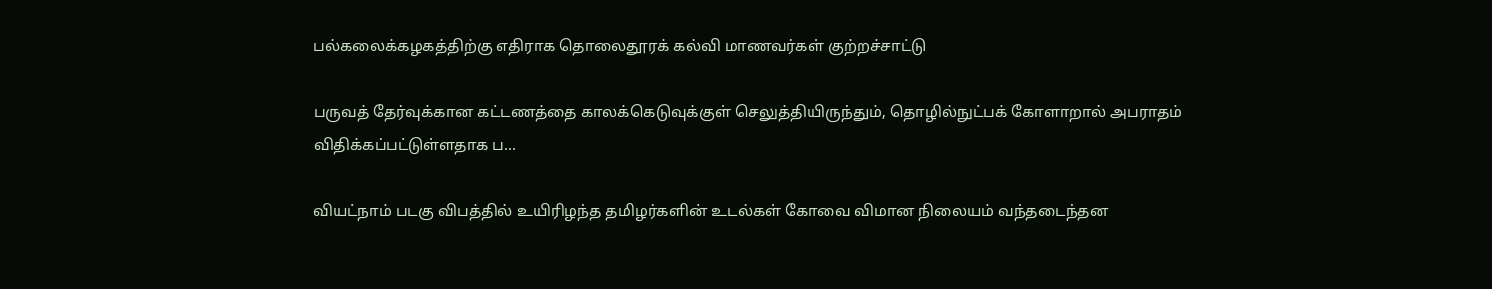பல்கலைக்கழகத்திற்கு எதிராக தொலைதூரக் கல்வி மாணவர்கள் குற்றச்சாட்டு

பருவத் தேர்வுக்கான கட்டணத்தை காலக்கெடுவுக்குள் செலுத்தியிருந்தும், தொழில்நுட்பக் கோளாறால் அபராதம் விதிக்கப்பட்டுள்ளதாக ப...

வியட்நாம் படகு விபத்தில் உயிரிழந்த தமிழர்களின் உடல்கள் கோவை விமான நிலையம் வந்தடைந்தன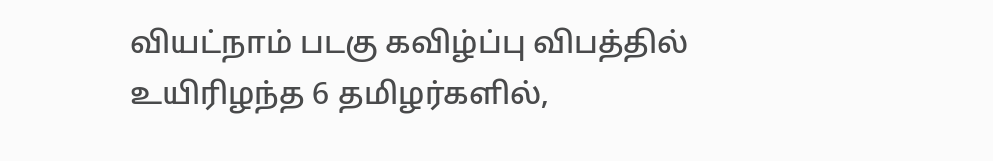வியட்நாம் படகு கவிழ்ப்பு விபத்தில் உயிரிழந்த 6 தமிழர்களில்,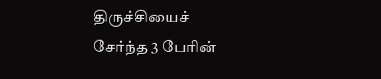திருச்சியைச் சேர்ந்த 3 பேரின்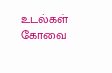உடல்கள் கோவை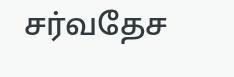சர்வதேச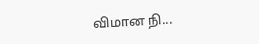விமான நி...